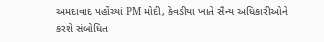અમદાવાદ પહોંચ્યાં PM મોદી, કેવડીયા ખાતે સૈન્ય અધિકારીઓને કરશે સંબોધિત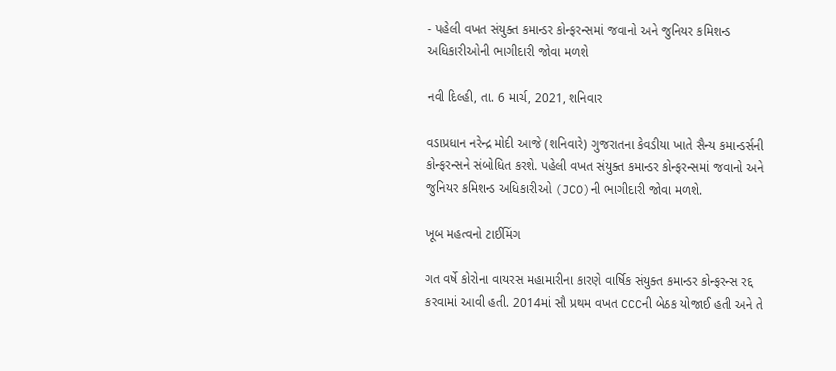- પહેલી વખત સંયુક્ત કમાન્ડર કોન્ફરન્સમાં જવાનો અને જુનિયર કમિશન્ડ અધિકારીઓની ભાગીદારી જોવા મળશે

નવી દિલ્હી, તા. 6 માર્ચ, 2021, શનિવાર

વડાપ્રધાન નરેન્દ્ર મોદી આજે (શનિવારે) ગુજરાતના કેવડીયા ખાતે સૈન્ય કમાન્ડર્સની કોન્ફરન્સને સંબોધિત કરશે. પહેલી વખત સંયુક્ત કમાન્ડર કોન્ફરન્સમાં જવાનો અને જુનિયર કમિશન્ડ અધિકારીઓ (JCO)ની ભાગીદારી જોવા મળશે.

ખૂબ મહત્વનો ટાઈમિંગ

ગત વર્ષે કોરોના વાયરસ મહામારીના કારણે વાર્ષિક સંયુક્ત કમાન્ડર કોન્ફરન્સ રદ્દ કરવામાં આવી હતી. 2014માં સૌ પ્રથમ વખત CCCની બેઠક યોજાઈ હતી અને તે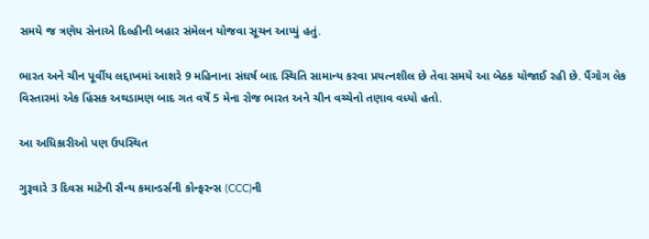સમયે જ ત્રણેય સેનાએ દિલ્હીની બહાર સંમેલન યોજવા સૂચન આપ્યું હતું.

ભારત અને ચીન પૂર્વીય લદ્દાખમાં આશરે 9 મહિનાના સંઘર્ષ બાદ સ્થિતિ સામાન્ય કરવા પ્રયત્નશીલ છે તેવા સમયે આ બેઠક યોજાઈ રહી છે. પૈંગોગ લેક વિસ્તારમાં એક હિંસક અથડામણ બાદ ગત વર્ષે 5 મેના રોજ ભારત અને ચીન વચ્ચેનો તણાવ વધ્યો હતો.

આ અધિકારીઓ પણ ઉપસ્થિત

ગુરૂવારે 3 દિવસ માટેની સૈન્ય કમાન્ડર્સની કોન્ફરન્સ (CCC)ની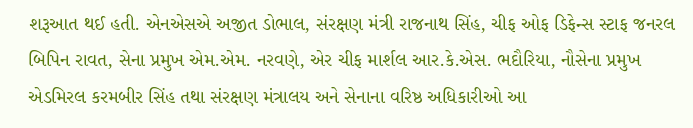શરૂઆત થઈ હતી. એનએસએ અજીત ડોભાલ, સંરક્ષણ મંત્રી રાજનાથ સિંહ, ચીફ ઓફ ડિફેન્સ સ્ટાફ જનરલ બિપિન રાવત, સેના પ્રમુખ એમ.એમ. નરવણે, એર ચીફ માર્શલ આર.કે.એસ. ભદૌરિયા, નૌસેના પ્રમુખ એડમિરલ કરમબીર સિંહ તથા સંરક્ષણ મંત્રાલય અને સેનાના વરિષ્ઠ અધિકારીઓ આ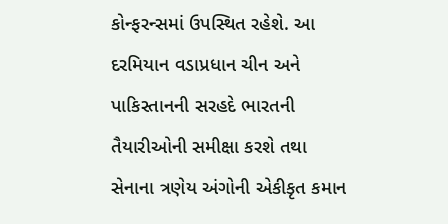કોન્ફરન્સમાં ઉપસ્થિત રહેશે. આ દરમિયાન વડાપ્રધાન ચીન અને પાકિસ્તાનની સરહદે ભારતની તૈયારીઓની સમીક્ષા કરશે તથા સેનાના ત્રણેય અંગોની એકીકૃત કમાન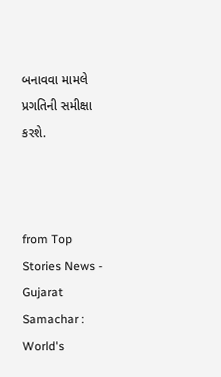બનાવવા મામલે પ્રગતિની સમીક્ષા કરશે.



from Top Stories News - Gujarat Samachar : World's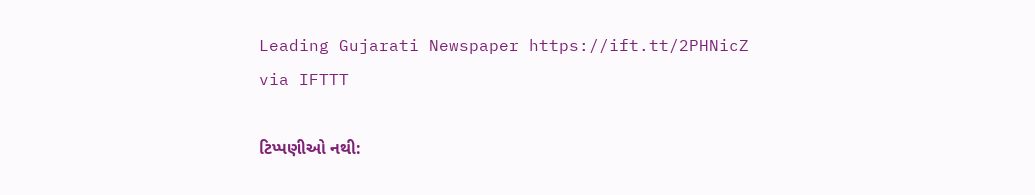Leading Gujarati Newspaper https://ift.tt/2PHNicZ
via IFTTT

ટિપ્પણીઓ નથી: